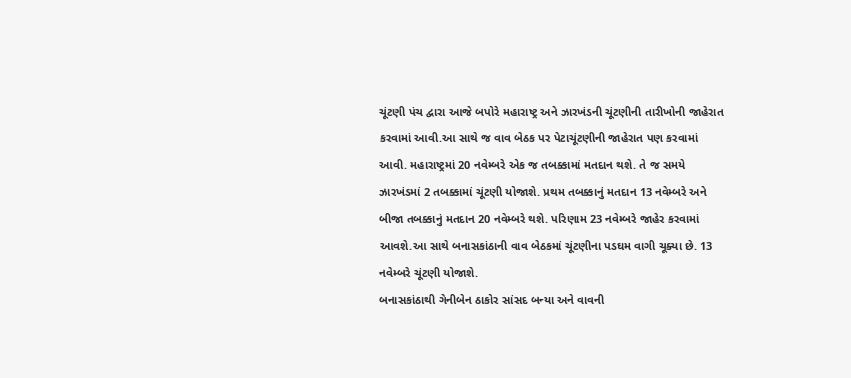ચૂંટણી પંચ દ્વારા આજે બપોરે મહારાષ્ટ્ર અને ઝારખંડની ચૂંટણીની તારીખોની જાહેરાત કરવામાં આવી.આ સાથે જ વાવ બેઠક પર પેટાચૂંટણીની જાહેરાત પણ કરવામાં આવી. મહારાષ્ટ્રમાં 20 નવેમ્બરે એક જ તબક્કામાં મતદાન થશે. તે જ સમયે ઝારખંડમાં 2 તબક્કામાં ચૂંટણી યોજાશે. પ્રથમ તબક્કાનું મતદાન 13 નવેમ્બરે અને બીજા તબક્કાનું મતદાન 20 નવેમ્બરે થશે. પરિણામ 23 નવેમ્બરે જાહેર કરવામાં આવશે.આ સાથે બનાસકાંઠાની વાવ બેઠકમાં ચૂંટણીના પડઘમ વાગી ચૂક્યા છે. 13 નવેમ્બરે ચૂંટણી યોજાશે.
બનાસકાંઠાથી ગેનીબેન ઠાકોર સાંસદ બન્યા અને વાવની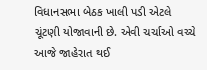વિધાનસભા બેઠક ખાલી પડી એટલે ચૂંટણી યોજાવાની છે. એવી ચર્ચાઓ વચ્ચે આજે જાહેરાત થઈ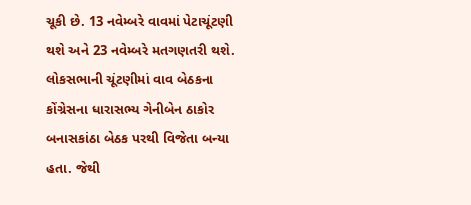ચૂકી છે. 13 નવેમ્બરે વાવમાં પેટાચૂંટણી થશે અને 23 નવેમ્બરે મતગણતરી થશે. લોકસભાની ચૂંટણીમાં વાવ બેઠકના કોંગ્રેસના ધારાસભ્ય ગેનીબેન ઠાકોર બનાસકાંઠા બેઠક પરથી વિજેતા બન્યા હતા. જેથી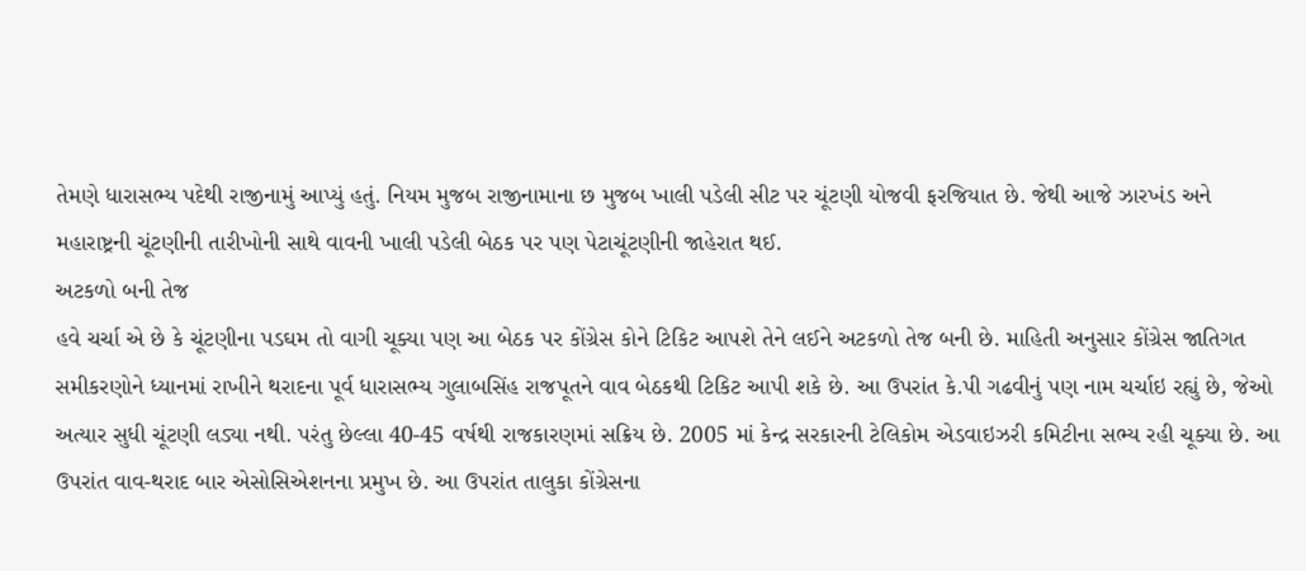તેમણે ધારાસભ્ય પદેથી રાજીનામું આપ્યું હતું. નિયમ મુજબ રાજીનામાના છ મુજબ ખાલી પડેલી સીટ પર ચૂંટણી યોજવી ફરજિયાત છે. જેથી આજે ઝારખંડ અને મહારાષ્ટ્રની ચૂંટણીની તારીખોની સાથે વાવની ખાલી પડેલી બેઠક પર પણ પેટાચૂંટણીની જાહેરાત થઈ.
અટકળો બની તેજ
હવે ચર્ચા એ છે કે ચૂંટણીના પડઘમ તો વાગી ચૂક્યા પણ આ બેઠક પર કોંગ્રેસ કોને ટિકિટ આપશે તેને લઈને અટકળો તેજ બની છે. માહિતી અનુસાર કોંગ્રેસ જાતિગત સમીકરણોને ધ્યાનમાં રાખીને થરાદના પૂર્વ ધારાસભ્ય ગુલાબસિંહ રાજપૂતને વાવ બેઠકથી ટિકિટ આપી શકે છે. આ ઉપરાંત કે.પી ગઢવીનું પણ નામ ચર્ચાઇ રહ્યું છે, જેઓ અત્યાર સુધી ચૂંટણી લડ્યા નથી. પરંતુ છેલ્લા 40-45 વર્ષથી રાજકારણમાં સક્રિય છે. 2005 માં કેન્દ્ર સરકારની ટેલિકોમ એડવાઇઝરી કમિટીના સભ્ય રહી ચૂક્યા છે. આ ઉપરાંત વાવ-થરાદ બાર એસોસિએશનના પ્રમુખ છે. આ ઉપરાંત તાલુકા કોંગ્રેસના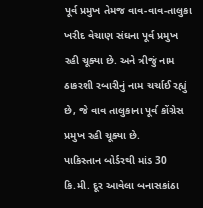પૂર્વ પ્રમુખ તેમજ વાવ-વાવ-તાલુકા ખરીદ વેચાણ સંઘના પૂર્વ પ્રમુખ રહી ચૂક્યા છે. અને ત્રીજું નામ ઠાકરશી રબારીનું નામ ચર્ચાઈ રહ્યું છે, જે વાવ તાલુકાના પૂર્વ કોંગ્રેસ પ્રમુખ રહી ચૂક્યા છે.
પાકિસ્તાન બોર્ડરથી માંડ 30 કિ.મી. દૂર આવેલા બનાસકાંઠા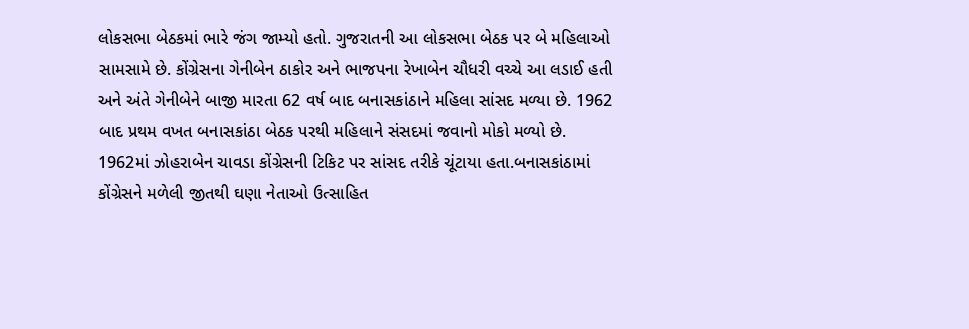લોકસભા બેઠકમાં ભારે જંગ જામ્યો હતો. ગુજરાતની આ લોકસભા બેઠક પર બે મહિલાઓ સામસામે છે. કોંગ્રેસના ગેનીબેન ઠાકોર અને ભાજપના રેખાબેન ચૌધરી વચ્ચે આ લડાઈ હતી અને અંતે ગેનીબેને બાજી મારતા 62 વર્ષ બાદ બનાસકાંઠાને મહિલા સાંસદ મળ્યા છે. 1962 બાદ પ્રથમ વખત બનાસકાંઠા બેઠક પરથી મહિલાને સંસદમાં જવાનો મોકો મળ્યો છે. 1962માં ઝોહરાબેન ચાવડા કોંગ્રેસની ટિકિટ પર સાંસદ તરીકે ચૂંટાયા હતા.બનાસકાંઠામાં કોંગ્રેસને મળેલી જીતથી ઘણા નેતાઓ ઉત્સાહિત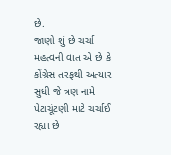છે.
જાણો શું છે ચર્ચા
મહત્વની વાત એ છે કે કોંગ્રેસ તરફથી અત્યાર સુધી જે ત્રણ નામે પેટાચૂંટણી માટે ચર્ચાઈ રહ્યા છે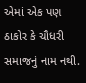એમાં એક પણ ઠાકોર કે ચૌધરી સમાજનું નામ નથી.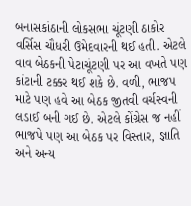બનાસકાંઠાની લોકસભા ચૂંટણી ઠાકોર વર્સિસ ચૌધરી ઉમેદવારની થઈ હતી. એટલે વાવ બેઠકની પેટાચૂંટણી પર આ વખતે પણ કાંટાની ટક્કર થઈ શકે છે. વળી, ભાજપ માટે પણ હવે આ બેઠક જીતવી વર્ચસ્વની લડાઈ બની ગઈ છે. એટલે કોંગ્રેસ જ નહીં ભાજપે પણ આ બેઠક પર વિસ્તાર, જ્ઞાતિ અને અન્ય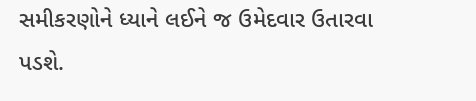સમીકરણોને ધ્યાને લઈને જ ઉમેદવાર ઉતારવા પડશે.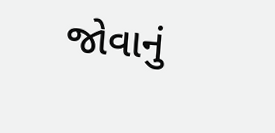જોવાનું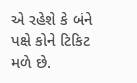એ રહેશે કે બંને પક્ષે કોને ટિકિટ મળે છે.